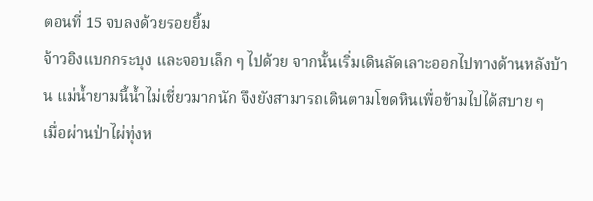ตอนที่ 15 จบลงด้วยรอยยิ้ม
จ้าวอิงแบกกระบุง และจอบเล็ก ๆ ไปด้วย จากนั้นเริ่มเดินลัดเลาะออกไปทางด้านหลังบ้าน แม่น้ำยามนี้น้ำไม่เชี่ยวมากนัก จึงยังสามารถเดินตามโขดหินเพื่อข้ามไปได้สบาย ๆ
เมื่อผ่านป่าไผ่ทุ่งห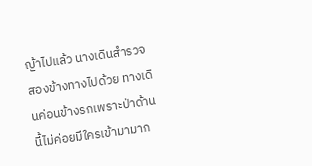ญ้าไปแล้ว นางเดินสำรวจสองข้างทางไปด้วย ทางเดินค่อนข้างรกเพราะป่าด้านนี้ไม่ค่อยมีใครเข้ามามาก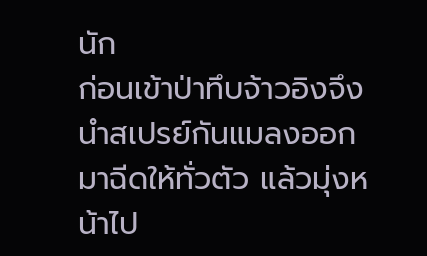นัก
ก่อนเข้าป่าทึบจ้าวอิงจึงนำสเปรย์กันแมลงออกมาฉีดให้ทั่วตัว แล้วมุ่งหน้าไป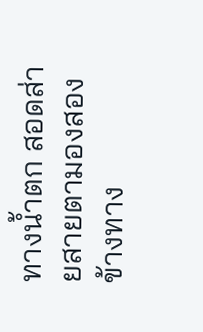ทางน้ำตก สอดส่ายสายตามองสองข้างทาง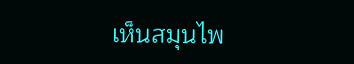เห็นสมุนไพ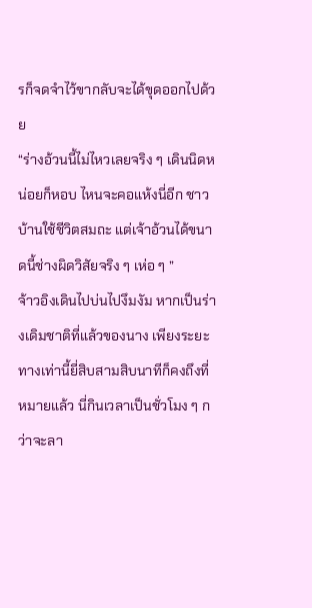รก็จดจำไว้ขากลับจะได้ขุดออกไปด้วย
“ร่างอ้วนนี้ไม่ไหวเลยจริง ๆ เดินนิดหน่อยก็หอบ ไหนจะคอแห้งนี่อีก ชาวบ้านใช้ชีวิตสมถะ แต่เจ้าอ้วนได้ขนาดนี้ช่างผิดวิสัยจริง ๆ เห่อ ๆ ”
จ้าวอิงเดินไปบ่นไปงึมงัม หากเป็นร่างเดิมชาติที่แล้วของนาง เพียงระยะทางเท่านี้ยี่สิบสามสิบนาทีก็คงถึงที่หมายแล้ว นี่กินเวลาเป็นชั่วโมง ๆ กว่าจะลา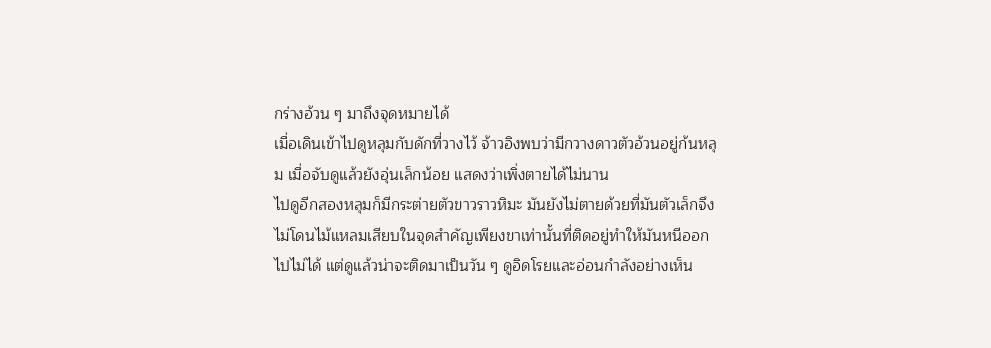กร่างอ้วน ๆ มาถึงจุดหมายได้
เมื่อเดินเข้าไปดูหลุมกับดักที่วางไว้ จ้าวอิงพบว่ามีกวางดาวตัวอ้วนอยู่ก้นหลุม เมื่อจับดูแล้วยังอุ่นเล็กน้อย แสดงว่าเพิ่งตายได้ไม่นาน
ไปดูอีกสองหลุมก็มีกระต่ายตัวขาวราวหิมะ มันยังไม่ตายด้วยที่มันตัวเล็กจึงไม่โดนไม้แหลมเสียบในจุดสำคัญเพียงขาเท่านั้นที่ติดอยู่ทำให้มันหนีออกไปไม่ได้ แต่ดูแล้วน่าจะติดมาเป็นวัน ๆ ดูอิดโรยและอ่อนกำลังอย่างเห็น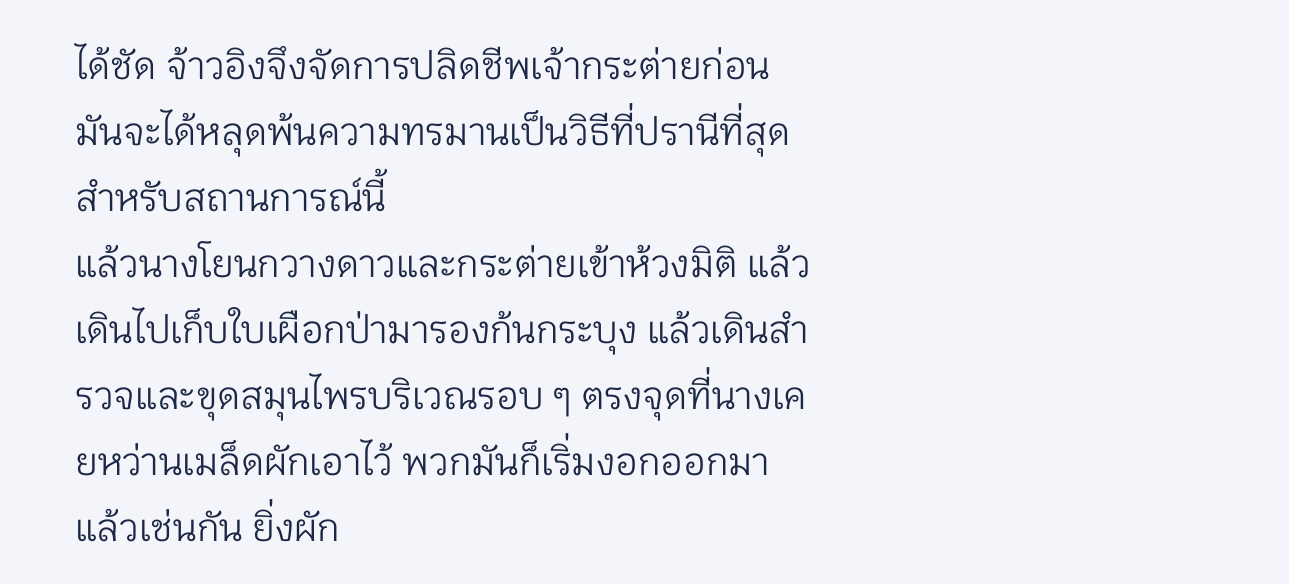ได้ชัด จ้าวอิงจึงจัดการปลิดชีพเจ้ากระต่ายก่อน มันจะได้หลุดพ้นความทรมานเป็นวิธีที่ปรานีที่สุดสำหรับสถานการณ์นี้
แล้วนางโยนกวางดาวและกระต่ายเข้าห้วงมิติ แล้วเดินไปเก็บใบเผือกป่ามารองก้นกระบุง แล้วเดินสำรวจและขุดสมุนไพรบริเวณรอบ ๆ ตรงจุดที่นางเคยหว่านเมล็ดผักเอาไว้ พวกมันก็เริ่มงอกออกมาแล้วเช่นกัน ยิ่งผัก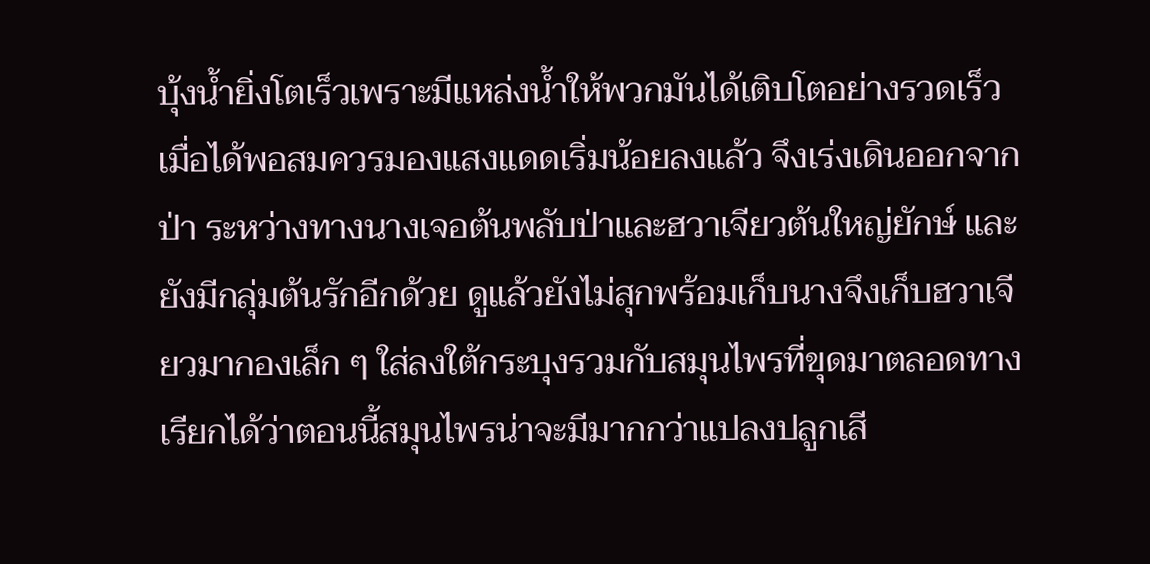บุ้งน้ำยิ่งโตเร็วเพราะมีแหล่งน้ำให้พวกมันได้เติบโตอย่างรวดเร็ว
เมื่อได้พอสมควรมองแสงแดดเริ่มน้อยลงแล้ว จึงเร่งเดินออกจากป่า ระหว่างทางนางเจอต้นพลับป่าและฮวาเจียวต้นใหญ่ยักษ์ และยังมีกลุ่มต้นรักอีกด้วย ดูแล้วยังไม่สุกพร้อมเก็บนางจึงเก็บฮวาเจียวมากองเล็ก ๆ ใส่ลงใต้กระบุงรวมกับสมุนไพรที่ขุดมาตลอดทาง เรียกได้ว่าตอนนี้สมุนไพรน่าจะมีมากกว่าแปลงปลูกเสี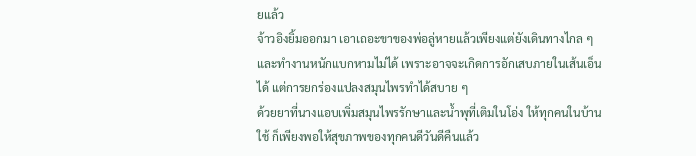ยแล้ว
จ้าวอิงยิ้มออกมา เอาเถอะขาของพ่อลู่หายแล้วเพียงแต่ยังเดินทางไกล ๆ และทำงานหนักแบกหามไม่ได้ เพราะอาจจะเกิดการอักเสบภายในเส้นเอ็นได้ แต่การยกร่องแปลงสมุนไพรทำได้สบาย ๆ
ด้วยยาที่นางแอบเพิ่มสมุนไพรรักษาและน้ำพุที่เติมในโอ่ง ให้ทุกคนในบ้านใช้ ก็เพียงพอให้สุขภาพของทุกคนดีวันดีคืนแล้ว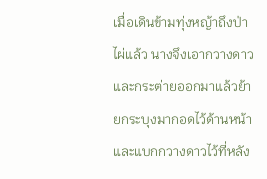เมื่อเดินข้ามทุ่งหญ้าถึงป่าไผ่แล้ว นางจึงเอากวางดาว และกระต่ายออกมาแล้วย้ายกระบุงมากอดไว้ด้านหน้า และแบกกวางดาวไว้ที่หลัง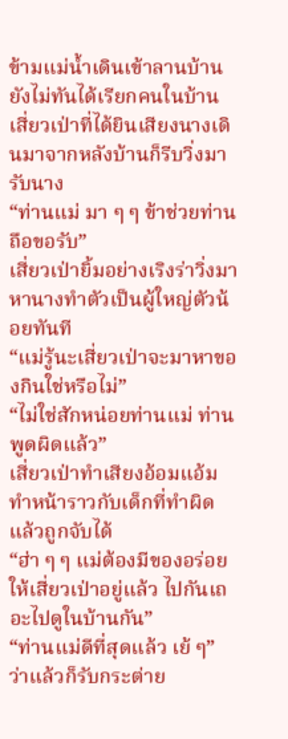ข้ามแม่น้ำเดินเข้าลานบ้าน ยังไม่ทันได้เรียกคนในบ้าน เสี่ยวเป่าที่ได้ยินเสียงนางเดินมาจากหลังบ้านก็รีบวิ่งมารับนาง
“ท่านแม่ มา ๆ ๆ ข้าช่วยท่านถือขอรับ”
เสี่ยวเป่ายิ้มอย่างเริงร่าวิ่งมาหานางทำตัวเป็นผู้ใหญ่ตัวน้อยทันที
“แม่รู้นะเสี่ยวเป่าจะมาหาของกินใช่หรือไม่”
“ไม่ใช่สักหน่อยท่านแม่ ท่านพูดผิดแล้ว”
เสี่ยวเป่าทำเสียงอ้อมแอ้มทำหน้าราวกับเด็กที่ทำผิดแล้วถูกจับได้
“ฮ่า ๆ ๆ แม่ต้องมีของอร่อยให้เสี่ยวเป่าอยู่แล้ว ไปกันเถอะไปดูในบ้านกัน”
“ท่านแม่ดีที่สุดแล้ว เย้ ๆ”
ว่าแล้วก็รับกระต่าย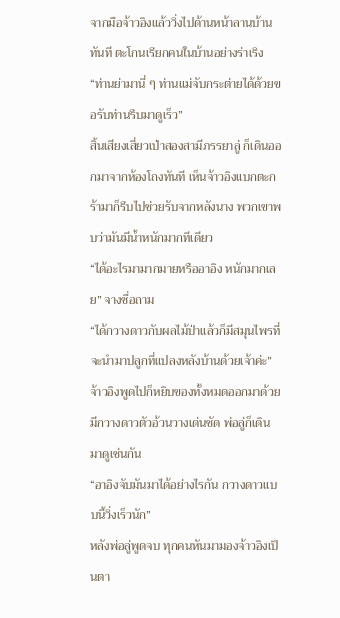จากมือจ้าวอิงแล้ววิ่งไปด้านหน้าลานบ้านทันที ตะโกนเรียกคนในบ้านอย่างร่าเริง
“ท่านย่ามานี่ ๆ ท่านแม่จับกระต่ายได้ด้วยขอรับท่านรีบมาดูเร็ว”
สิ้นเสียงเสี่ยวเป่าสองสามีภรรยาลู่ ก็เดินออกมาจากห้องโถงทันที เห็นจ้าวอิงแบกตะกร้ามาก็รีบไปช่วยรับจากหลังนาง พวกเขาพบว่ามันมีน้ำหนักมากทีเดียว
“ได้อะไรมามากมายหรืออาอิง หนักมากเลย” จางซื่อถาม
“ได้กวางดาวกับผลไม้ป่าแล้วก็มีสมุนไพรที่จะนำมาปลูกที่แปลงหลังบ้านด้วยเจ้าค่ะ”
จ้าวอิงพูดไปก็หยิบของทั้งหมดออกมาด้วย มีกวางดาวตัวอ้วนวางเด่นชัด พ่อลู่ก็เดินมาดูเช่นกัน
“อาอิงจับมันมาได้อย่างไรกัน กวางดาวแบบนี้วิ่งเร็วนัก”
หลังพ่อลู่พูดจบ ทุกคนหันมามองจ้าวอิงเป็นตา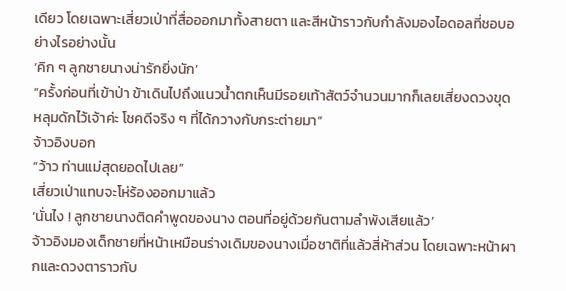เดียว โดยเฉพาะเสี่ยวเป่าที่สื่อออกมาทั้งสายตา และสีหน้าราวกับกำลังมองไอดอลที่ชอบอย่างไรอย่างนั้น
‘คิก ๆ ลูกชายนางน่ารักยิ่งนัก’
“ครั้งก่อนที่เข้าป่า ข้าเดินไปถึงแนวน้ำตกเห็นมีรอยเท้าสัตว์จำนวนมากก็เลยเสี่ยงดวงขุดหลุมดักไว้เจ้าค่ะ โชคดีจริง ๆ ที่ได้กวางกับกระต่ายมา”
จ้าวอิงบอก
“ว้าว ท่านแม่สุดยอดไปเลย”
เสี่ยวเป่าแทบจะโห่ร้องออกมาแล้ว
‘นั่นไง ! ลูกชายนางติดคำพูดของนาง ตอนที่อยู่ด้วยกันตามลำพังเสียแล้ว’
จ้าวอิงมองเด็กชายที่หน้าเหมือนร่างเดิมของนางเมื่อชาติที่แล้วสี่ห้าส่วน โดยเฉพาะหน้าผากและดวงตาราวกับ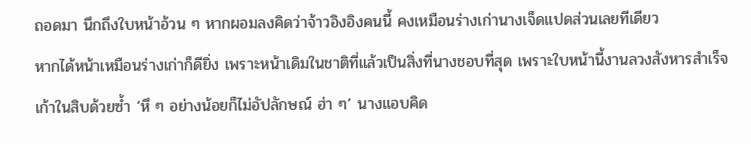ถอดมา นึกถึงใบหน้าอ้วน ๆ หากผอมลงคิดว่าจ้าวอิงอิงคนนี้ คงเหมือนร่างเก่านางเจ็ดแปดส่วนเลยทีเดียว
หากได้หน้าเหมือนร่างเก่าก็ดียิ่ง เพราะหน้าเดิมในชาติที่แล้วเป็นสิ่งที่นางชอบที่สุด เพราะใบหน้านี้งานลวงสังหารสำเร็จเก้าในสิบด้วยซ้ำ ‘หึ ๆ อย่างน้อยก็ไม่อัปลักษณ์ ฮ่า ๆ’ นางแอบคิด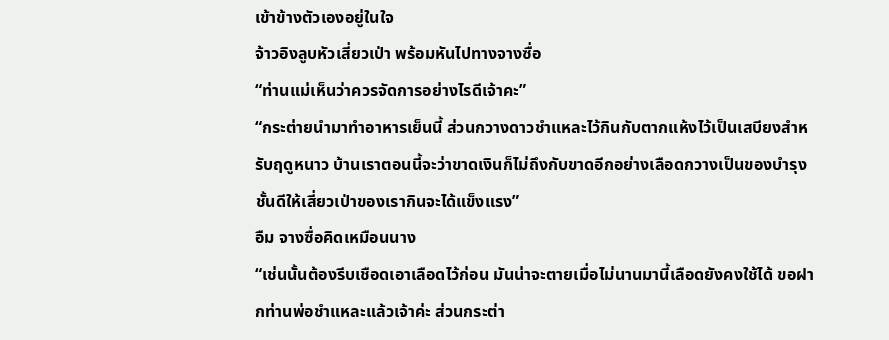เข้าข้างตัวเองอยู่ในใจ
จ้าวอิงลูบหัวเสี่ยวเป่า พร้อมหันไปทางจางซื่อ
“ท่านแม่เห็นว่าควรจัดการอย่างไรดีเจ้าคะ”
“กระต่ายนำมาทำอาหารเย็นนี้ ส่วนกวางดาวชำแหละไว้กินกับตากแห้งไว้เป็นเสบียงสำหรับฤดูหนาว บ้านเราตอนนี้จะว่าขาดเงินก็ไม่ถึงกับขาดอีกอย่างเลือดกวางเป็นของบำรุงชั้นดีให้เสี่ยวเป่าของเรากินจะได้แข็งแรง”
อืม จางซื่อคิดเหมือนนาง
“เช่นนั้นต้องรีบเชือดเอาเลือดไว้ก่อน มันน่าจะตายเมื่อไม่นานมานี้เลือดยังคงใช้ได้ ขอฝากท่านพ่อชำแหละแล้วเจ้าค่ะ ส่วนกระต่า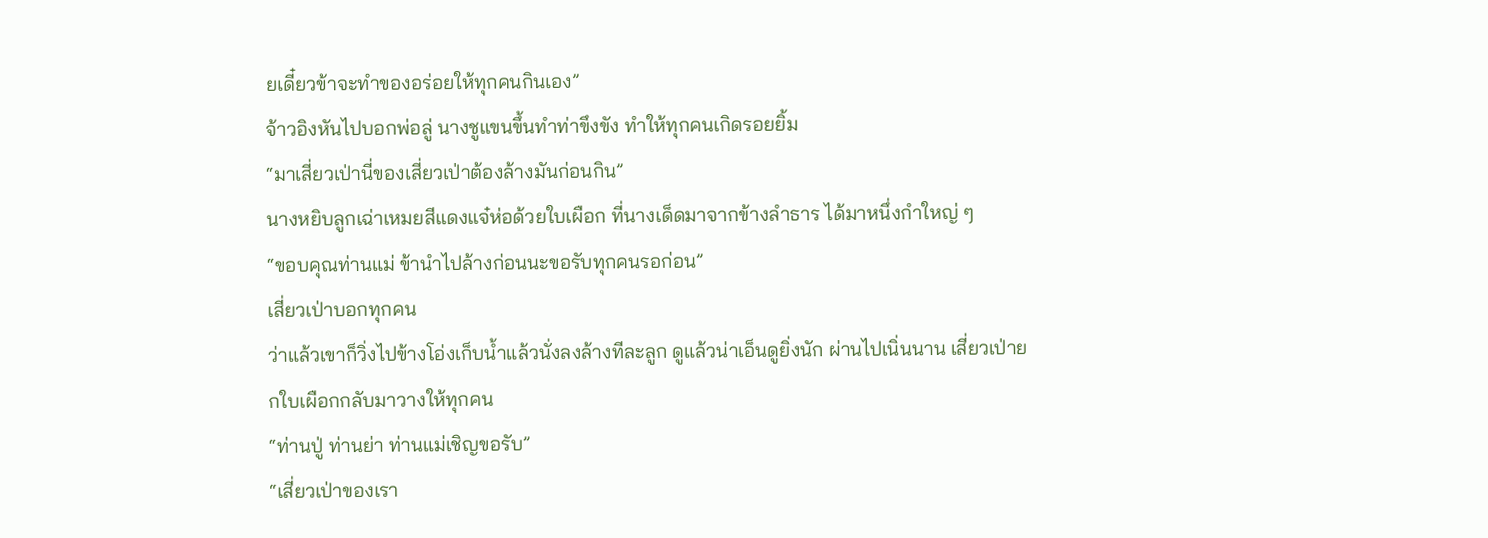ยเดี๋ยวข้าจะทำของอร่อยให้ทุกคนกินเอง”
จ้าวอิงหันไปบอกพ่อลู่ นางชูแขนขึ้นทำท่าขึงขัง ทำให้ทุกคนเกิดรอยยิ้ม
“มาเสี่ยวเป่านี่ของเสี่ยวเป่าต้องล้างมันก่อนกิน”
นางหยิบลูกเฉ่าเหมยสีแดงแจ๋ห่อด้วยใบเผือก ที่นางเด็ดมาจากข้างลำธาร ได้มาหนึ่งกำใหญ่ ๆ
“ขอบคุณท่านแม่ ข้านำไปล้างก่อนนะขอรับทุกคนรอก่อน”
เสี่ยวเป่าบอกทุกคน
ว่าแล้วเขาก็วิ่งไปข้างโอ่งเก็บน้ำแล้วนั่งลงล้างทีละลูก ดูแล้วน่าเอ็นดูยิ่งนัก ผ่านไปเนิ่นนาน เสี่ยวเป่ายกใบเผือกกลับมาวางให้ทุกคน
“ท่านปู่ ท่านย่า ท่านแม่เชิญขอรับ”
“เสี่ยวเป่าของเรา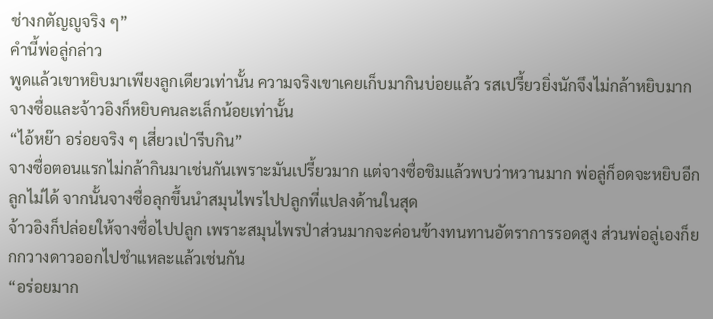ช่างกตัญญูจริง ๆ”
คำนี้พ่อลู่กล่าว
พูดแล้วเขาหยิบมาเพียงลูกเดียวเท่านั้น ความจริงเขาเคยเก็บมากินบ่อยแล้ว รสเปรี้ยวยิ่งนักจึงไม่กล้าหยิบมาก จางซื่อและจ้าวอิงก็หยิบคนละเล็กน้อยเท่านั้น
“ไอ้หย๊า อร่อยจริง ๆ เสี่ยวเป่ารีบกิน”
จางซื่อตอนแรกไม่กล้ากินมาเช่นกันเพราะมันเปรี้ยวมาก แต่จางซื่อชิมแล้วพบว่าหวานมาก พ่อลู่ก็อดจะหยิบอีกลูกไม่ได้ จากนั้นจางซื่อลุกขึ้นนำสมุนไพรไปปลูกที่แปลงด้านในสุด
จ้าวอิงก็ปล่อยให้จางซื่อไปปลูก เพราะสมุนไพรป่าส่วนมากจะค่อนข้างทนทานอัตราการรอดสูง ส่วนพ่อลู่เองก็ยกกวางดาวออกไปชำแหละแล้วเช่นกัน
“อร่อยมาก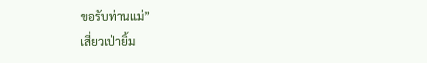ขอรับท่านแม่”
เสี่ยวเป่ายิ้ม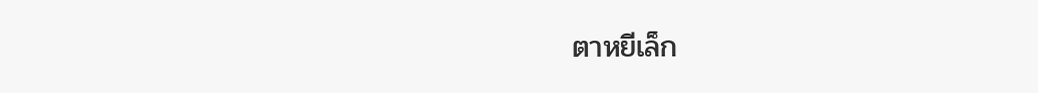ตาหยีเล็ก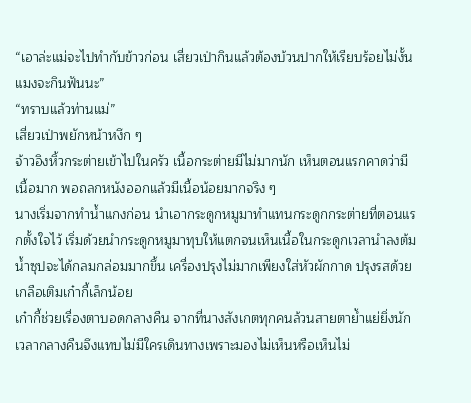“เอาล่ะแม่จะไปทำกับข้าวก่อน เสี่ยวเป่ากินแล้วต้องบ้วนปากให้เรียบร้อยไม่งั้นแมงจะกินฟันนะ”
“ทราบแล้วท่านแม่”
เสี่ยวเป่าพยักหน้าหงึก ๆ
จ้าวอิงหิ้วกระต่ายเข้าไปในครัว เนื้อกระต่ายมีไม่มากนัก เห็นตอนแรกคาดว่ามีเนื้อมาก พอถลกหนังออกแล้วมีเนื้อน้อยมากจริง ๆ
นางเริ่มจากทำน้ำแกงก่อน นำเอากระดูกหมูมาทำแทนกระดูกกระต่ายที่ตอนแรกตั้งใจไว้ เริ่มด้วยนำกระดูกหมูมาทุบให้แตกจนเห็นเนื้อในกระดูกเวลานำลงต้มน้ำซุปจะได้กลมกล่อมมากขึ้น เครื่องปรุงไม่มากเพียงใส่หัวผักกาด ปรุงรสด้วยเกลือเติมเก๋ากี้เล็กน้อย
เก๋ากี้ช่วยเรื่องตาบอดกลางคืน จากที่นางสังเกตทุกคนล้วนสายตาย้ำแย่ยิ่งนัก เวลากลางคืนจึงแทบไม่มีใครเดินทางเพราะมองไม่เห็นหรือเห็นไม่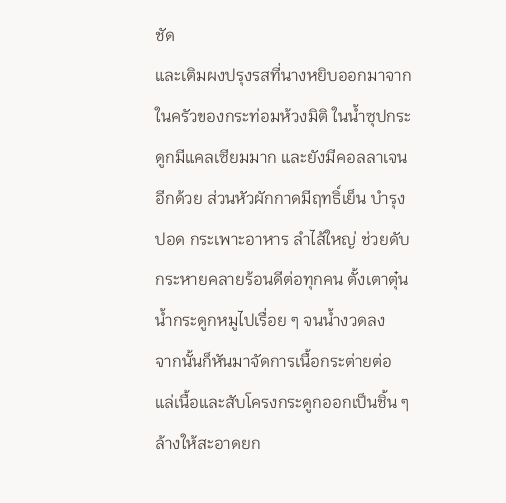ชัด
และเติมผงปรุงรสที่นางหยิบออกมาจากในครัวของกระท่อมห้วงมิติ ในน้ำซุปกระดูกมีแคลเซียมมาก และยังมีคอลลาเจนอีกด้วย ส่วนหัวผักกาดมีฤทธิ์เย็น บำรุงปอด กระเพาะอาหาร ลำไส้ใหญ่ ช่วยดับกระหายคลายร้อนดีต่อทุกคน ตั้งเตาตุ๋นน้ำกระดูกหมูไปเรื่อย ๆ จนน้ำงวดลง
จากนั้นก็หันมาจัดการเนื้อกระต่ายต่อ แล่เนื้อและสับโครงกระดูกออกเป็นชิ้น ๆ ล้างให้สะอาดยก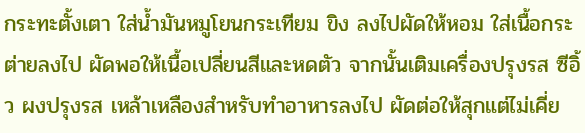กระทะตั้งเตา ใส่น้ำมันหมูโยนกระเทียม ขิง ลงไปผัดให้หอม ใส่เนื้อกระต่ายลงไป ผัดพอให้เนื้อเปลี่ยนสีและหดตัว จากนั้นเติมเครื่องปรุงรส ซีอิ้ว ผงปรุงรส เหล้าเหลืองสำหรับทำอาหารลงไป ผัดต่อให้สุกแต่ไม่เคี่ย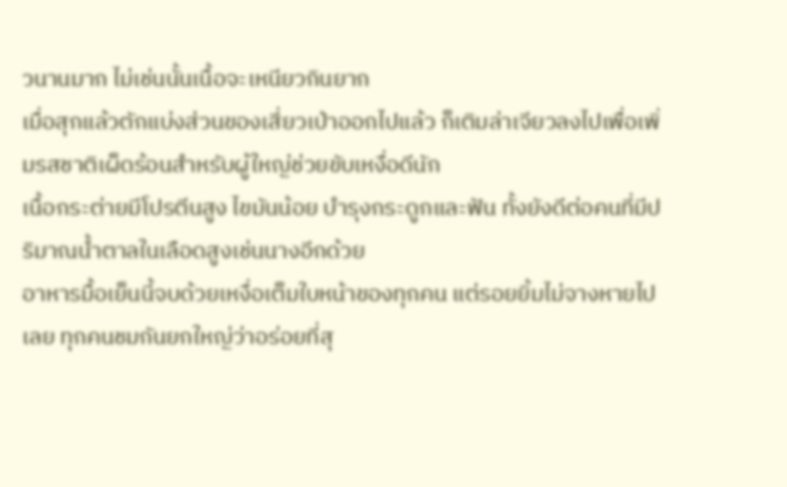วนานมาก ไม่เช่นนั้นเนื้อจะเหนียวกินยาก
เมื่อสุกแล้วตักแบ่งส่วนของเสี่ยวเป่าออกไปแล้ว ก็เติมล่าเจียวลงไปเพื่อเพิ่มรสชาติเผ็ดร้อนสำหรับผู้ใหญ่ช่วยขับเหงื่อดีนัก
เนื้อกระต่ายมีโปรตีนสูง ไขมันน้อย บำรุงกระดูกและฟัน ทั้งยังดีต่อคนที่มีปริมาณน้ำตาลในเลือดสูงเช่นนางอีกด้วย
อาหารมื้อเย็นนี้จบด้วยเหงื่อเต็มใบหน้าของทุกคน แต่รอยยิ้มไม่จางหายไปเลย ทุกคนชมกันยกใหญ่ว่าอร่อยที่สุ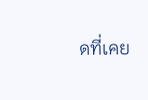ดที่เคย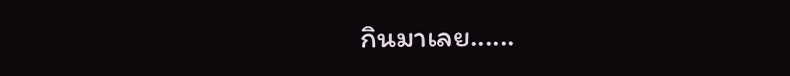กินมาเลย......